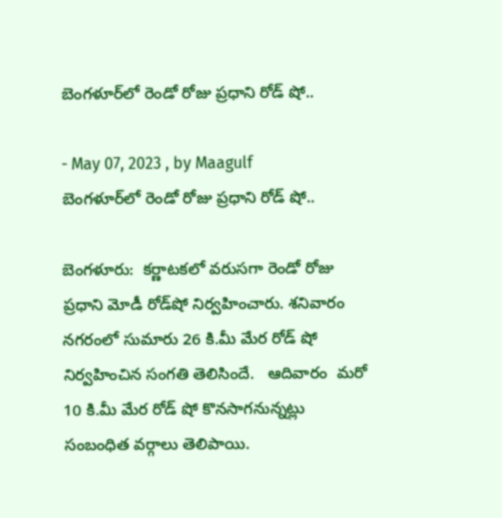బెంగళూర్‌లో రెండో రోజు ప్రధాని రోడ్‌ షో..

- May 07, 2023 , by Maagulf
బెంగళూర్‌లో రెండో రోజు ప్రధాని రోడ్‌ షో..

బెంగళూరు:  కర్ణాటకలో వరుసగా రెండో రోజు ప్రధాని మోడీ రోడ్‌షో నిర్వహించారు. శనివారం నగరంలో సుమారు 26 కి.మీ మేర రోడ్‌ షో నిర్వహించిన సంగతి తెలిసిందే.   ఆదివారం  మరో 10 కి.మీ మేర రోడ్‌ షో కొనసాగనున్నట్లు సంబంధిత వర్గాలు తెలిపాయి.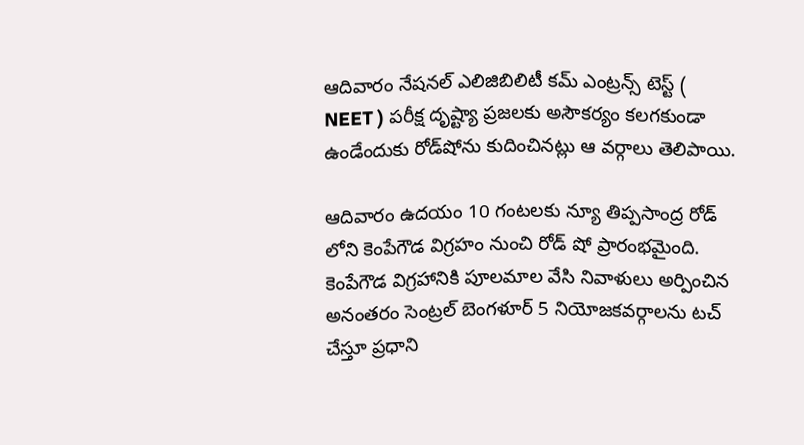ఆదివారం నేషనల్‌ ఎలిజిబిలిటీ కమ్‌ ఎంట్రన్స్‌ టెస్ట్‌ ( NEET ) పరీక్ష దృష్ట్యా ప్రజలకు అసౌకర్యం కలగకుండా ఉండేందుకు రోడ్‌షోను కుదించినట్లు ఆ వర్గాలు తెలిపాయి.

ఆదివారం ఉదయం 10 గంటలకు న్యూ తిప్పసాంద్ర రోడ్‌ లోని కెంపేగౌడ విగ్రహం నుంచి రోడ్‌ షో ప్రారంభమైంది. కెంపేగౌడ విగ్రహానికి పూలమాల వేసి నివాళులు అర్పించిన అనంతరం సెంట్రల్‌ బెంగళూర్‌ 5 నియోజకవర్గాలను టచ్‌ చేస్తూ ప్రధాని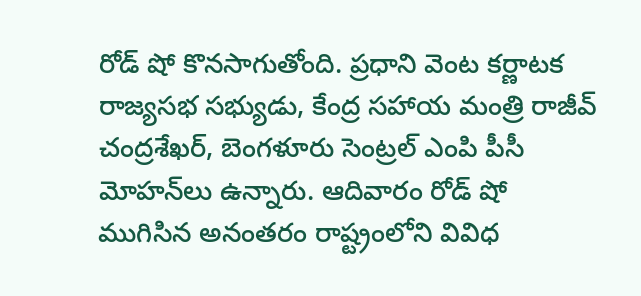రోడ్‌ షో కొనసాగుతోంది. ప్రధాని వెంట కర్ణాటక రాజ్యసభ సభ్యుడు, కేంద్ర సహాయ మంత్రి రాజీవ్‌ చంద్రశేఖర్‌, బెంగళూరు సెంట్రల్‌ ఎంపి పీసీ మోహన్‌లు ఉన్నారు. ఆదివారం రోడ్‌ షో ముగిసిన అనంతరం రాష్ట్రంలోని వివిధ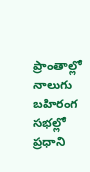ప్రాంతాల్లో నాలుగు బహిరంగ సభల్లో ప్రధాని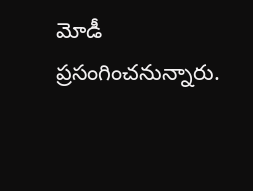మోడీ ప్రసంగించనున్నారు.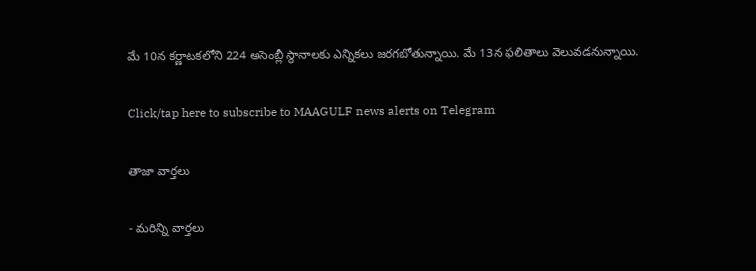మే 10న కర్ణాటకలోని 224 అసెంబ్లీ స్థానాలకు ఎన్నికలు జరగబోతున్నాయి. మే 13న ఫలితాలు వెలువడనున్నాయి.

Click/tap here to subscribe to MAAGULF news alerts on Telegram

తాజా వార్తలు

- మరిన్ని వార్తలు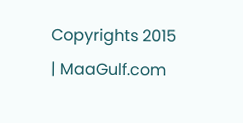Copyrights 2015 | MaaGulf.com